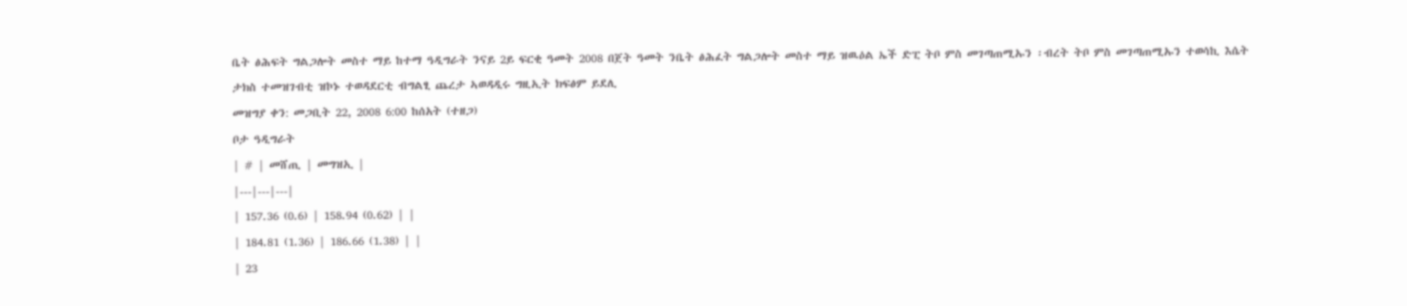ቤት ፅሕፍት ግልጋሎት መስተ ማይ ከተማ ዓዲግራት ንናይ 2ይ ፍርቂ ዓመት 2008 በጀት ዓመት ንቤት ፅሕፈት ግልጋሎት መስተ ማይ ዝዉዕል ኤች ድፒ ትቦ ምስ መገጣጠሚኡን ፡ብረት ትቦ ምስ መገጣጠሚኡን ተወሳኪ እሴት ታክስ ተመዝገብቲ ዝኮኑ ተወዳደርቲ ብግልፂ ጨረታ ኣወዳዲሩ ግዚኢት ክፍፅም ይደሊ
መዝግያ ቀን: መጋቢት 22, 2008 6:00 ከሰአት (ተዘጋ)
ቦታ ዓዲግራት
| # | መሸጢ | መግዝኢ |
|---|---|---|
| 157.36 (0.6) | 158.94 (0.62) | |
| 184.81 (1.36) | 186.66 (1.38) | |
| 23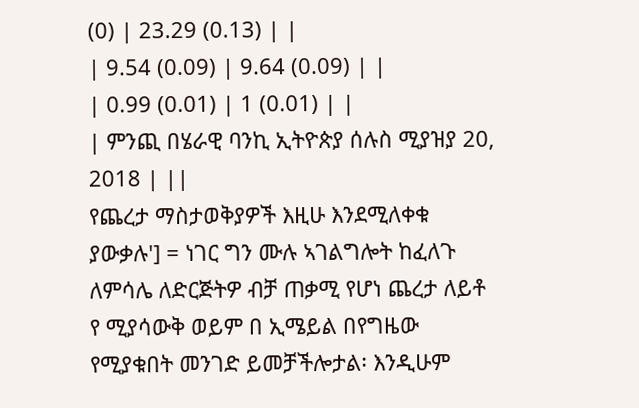(0) | 23.29 (0.13) | |
| 9.54 (0.09) | 9.64 (0.09) | |
| 0.99 (0.01) | 1 (0.01) | |
| ምንጪ በሄራዊ ባንኪ ኢትዮጵያ ሰሉስ ሚያዝያ 20, 2018 | ||
የጨረታ ማስታወቅያዎች እዚሁ እንደሚለቀቁ ያውቃሉ'] = ነገር ግን ሙሉ ኣገልግሎት ከፈለጉ ለምሳሌ ለድርጅትዎ ብቻ ጠቃሚ የሆነ ጨረታ ለይቶ የ ሚያሳውቅ ወይም በ ኢሜይል በየግዜው የሚያቁበት መንገድ ይመቻችሎታል፡ እንዲሁም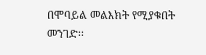በሞባይል መልእክት የሚያቁበት መንገድ፡፡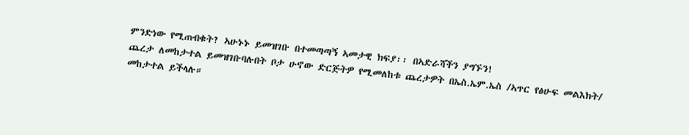ምንድነው የሚጠብቁት? ኣሁኑኑ ይመዝገቡ በተመጣጣኝ ኣመታዊ ክፍያ፡፡ በኣድራሻችን ያግኙን!
ጨረታ ለመከታተል ይመዝገቡባሉበት ቦታ ሁኖው ድርጅትዎ የሚመለከቱ ጨረታዎት በኤስ.ኤም.ኤስ /ኣጥር የፅሁፍ መልእክት/ መከታተል ይችላሉ።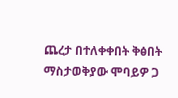ጨረታ በተለቀቀበት ቅፅበት ማስታወቅያው ሞባይዎ ጋ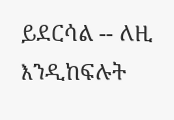ይደርሳል -- ለዚ እንዲከፍሉት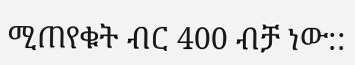ሚጠየቁት ብር 400 ብቻ ነው::